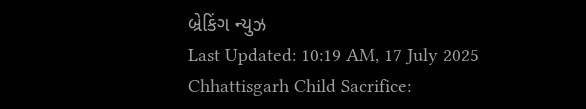બ્રેકિંગ ન્યુઝ
Last Updated: 10:19 AM, 17 July 2025
Chhattisgarh Child Sacrifice: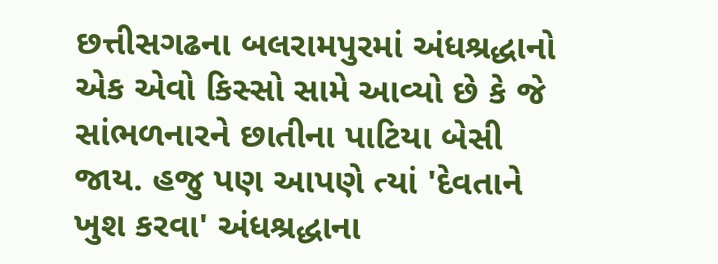છત્તીસગઢના બલરામપુરમાં અંધશ્રદ્ધાનો એક એવો કિસ્સો સામે આવ્યો છે કે જે સાંભળનારને છાતીના પાટિયા બેસી જાય. હજુ પણ આપણે ત્યાં 'દેવતાને ખુશ કરવા' અંધશ્રદ્ધાના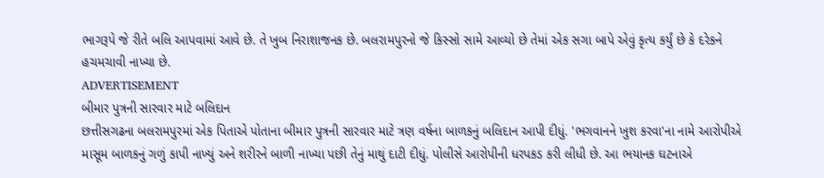ભાગરૂપે જે રીતે બલિ આપવામાં આવે છે. તે ખુબ નિરાશાજનક છે. બલરામપુરનો જે કિસ્સો સામે આવ્યો છે તેમાં એક સગા બાપે એવું કૃત્ય કર્યું છે કે દરેકને હચમચાવી નાખ્યા છે.
ADVERTISEMENT
બીમાર પુત્રની સારવાર માટે બલિદાન
છત્તીસગઢના બલરામપુરમાં એક પિતાએ પોતાના બીમાર પુત્રની સારવાર માટે ત્રણ વર્ષના બાળકનું બલિદાન આપી દીધું. 'ભગવાનને ખુશ કરવા'ના નામે આરોપીએ માસૂમ બાળકનું ગળું કાપી નાખ્યું અને શરીરને બાળી નાખ્યા પછી તેનું માથું દાટી દીધું. પોલીસે આરોપીની ધરપકડ કરી લીધી છે. આ ભયાનક ઘટનાએ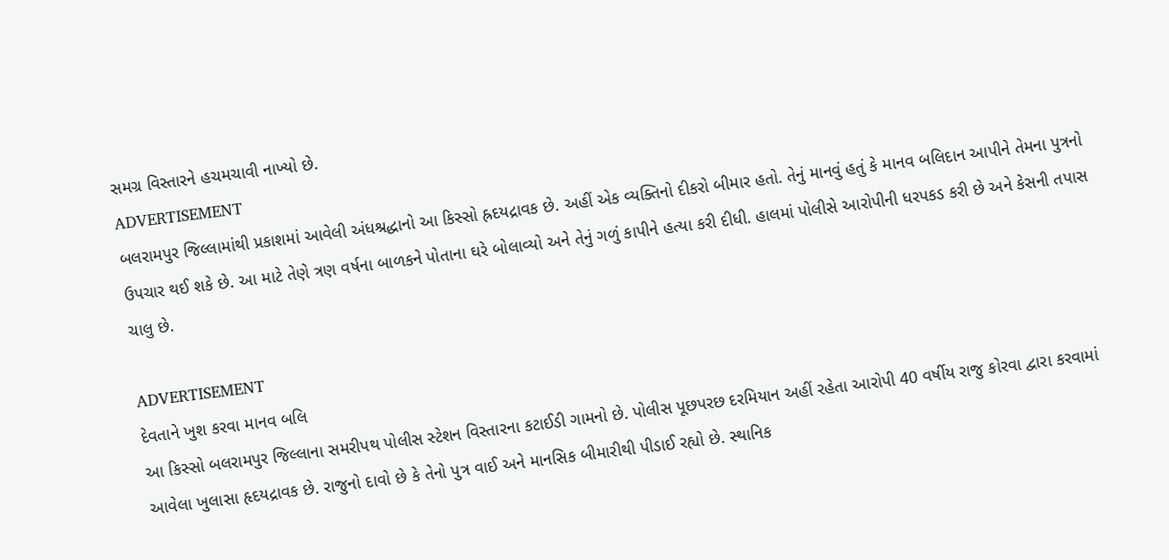સમગ્ર વિસ્તારને હચમચાવી નાખ્યો છે.
ADVERTISEMENT
બલરામપુર જિલ્લામાંથી પ્રકાશમાં આવેલી અંધશ્રદ્ધાનો આ કિસ્સો હ્રદયદ્રાવક છે. અહીં એક વ્યક્તિનો દીકરો બીમાર હતો. તેનું માનવું હતું કે માનવ બલિદાન આપીને તેમના પુત્રનો ઉપચાર થઈ શકે છે. આ માટે તેણે ત્રણ વર્ષના બાળકને પોતાના ઘરે બોલાવ્યો અને તેનું ગળું કાપીને હત્યા કરી દીધી. હાલમાં પોલીસે આરોપીની ધરપકડ કરી છે અને કેસની તપાસ ચાલુ છે.

ADVERTISEMENT
દેવતાને ખુશ કરવા માનવ બલિ
આ કિસ્સો બલરામપુર જિલ્લાના સમરીપથ પોલીસ સ્ટેશન વિસ્તારના કટાઈડી ગામનો છે. પોલીસ પૂછપરછ દરમિયાન અહીં રહેતા આરોપી 40 વર્ષીય રાજુ કોરવા દ્વારા કરવામાં આવેલા ખુલાસા હૃદયદ્રાવક છે. રાજુનો દાવો છે કે તેનો પુત્ર વાઈ અને માનસિક બીમારીથી પીડાઈ રહ્યો છે. સ્થાનિક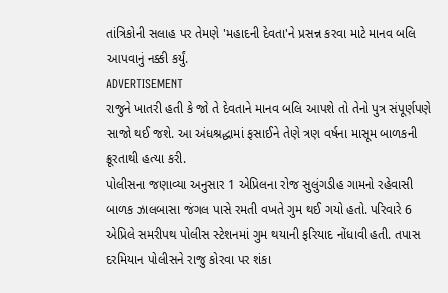તાંત્રિકોની સલાહ પર તેમણે 'મહાદની દેવતા'ને પ્રસન્ન કરવા માટે માનવ બલિ આપવાનું નક્કી કર્યું.
ADVERTISEMENT
રાજુને ખાતરી હતી કે જો તે દેવતાને માનવ બલિ આપશે તો તેનો પુત્ર સંપૂર્ણપણે સાજો થઈ જશે. આ અંધશ્રદ્ધામાં ફસાઈને તેણે ત્રણ વર્ષના માસૂમ બાળકની ક્રૂરતાથી હત્યા કરી.
પોલીસના જણાવ્યા અનુસાર 1 એપ્રિલના રોજ સુલુંગડીહ ગામનો રહેવાસી બાળક ઝાલબાસા જંગલ પાસે રમતી વખતે ગુમ થઈ ગયો હતો. પરિવારે 6 એપ્રિલે સમરીપથ પોલીસ સ્ટેશનમાં ગુમ થયાની ફરિયાદ નોંધાવી હતી. તપાસ દરમિયાન પોલીસને રાજુ કોરવા પર શંકા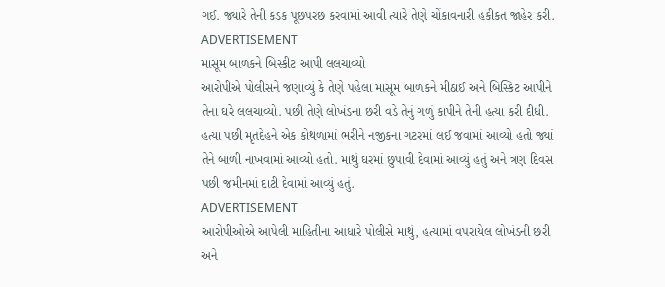ગઈ. જ્યારે તેની કડક પૂછપરછ કરવામાં આવી ત્યારે તેણે ચોંકાવનારી હકીકત જાહેર કરી.
ADVERTISEMENT
માસૂમ બાળકને બિસ્કીટ આપી લલચાવ્યો
આરોપીએ પોલીસને જણાવ્યું કે તેણે પહેલા માસૂમ બાળકને મીઠાઈ અને બિસ્કિટ આપીને તેના ઘરે લલચાવ્યો. પછી તેણે લોખંડના છરી વડે તેનું ગળું કાપીને તેની હત્યા કરી દીધી. હત્યા પછી મૃતદેહને એક કોથળામાં ભરીને નજીકના ગટરમાં લઈ જવામાં આવ્યો હતો જ્યાં તેને બાળી નાખવામાં આવ્યો હતો. માથું ઘરમાં છુપાવી દેવામાં આવ્યું હતું અને ત્રણ દિવસ પછી જમીનમાં દાટી દેવામાં આવ્યું હતું.
ADVERTISEMENT
આરોપીઓએ આપેલી માહિતીના આધારે પોલીસે માથું, હત્યામાં વપરાયેલ લોખંડની છરી અને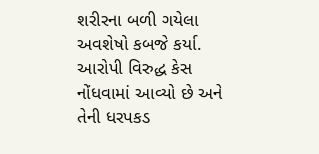શરીરના બળી ગયેલા અવશેષો કબજે કર્યા. આરોપી વિરુદ્ધ કેસ નોંધવામાં આવ્યો છે અને તેની ધરપકડ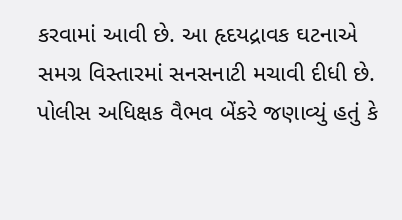કરવામાં આવી છે. આ હૃદયદ્રાવક ઘટનાએ સમગ્ર વિસ્તારમાં સનસનાટી મચાવી દીધી છે. પોલીસ અધિક્ષક વૈભવ બેંકરે જણાવ્યું હતું કે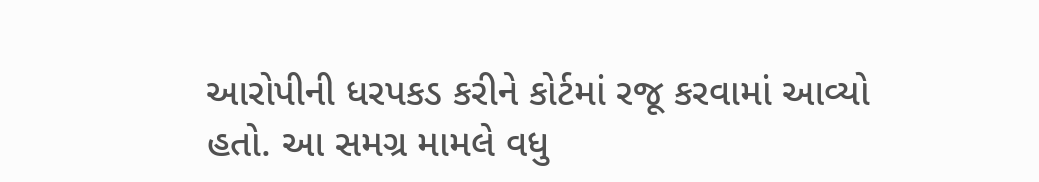આરોપીની ધરપકડ કરીને કોર્ટમાં રજૂ કરવામાં આવ્યો હતો. આ સમગ્ર મામલે વધુ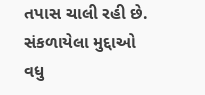તપાસ ચાલી રહી છે.
સંકળાયેલા મુદ્દાઓ
વધુ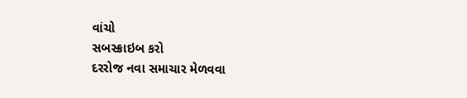વાંચો
સબસ્ક્રાઇબ કરો
દરરોજ નવા સમાચાર મેળવવા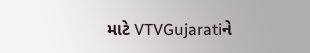માટે VTVGujaratiને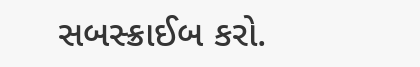સબસ્ક્રાઈબ કરો.